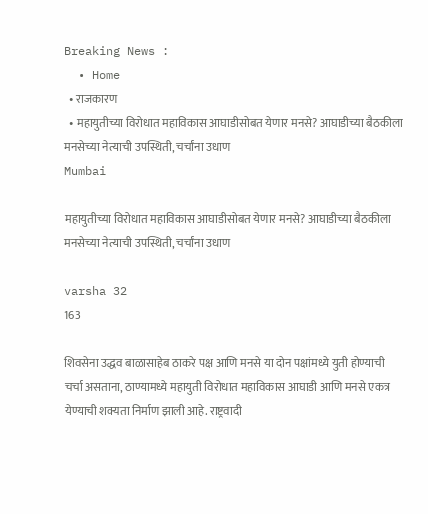Breaking News :
  • Home
  • राजकारण
  • महायुतीच्या विरोधात महाविकास आघाडीसोबत येणार मनसे? आघाडीच्या बैठकीला मनसेच्या नेत्याची उपस्थिती, चर्चांना उधाण
Mumbai

महायुतीच्या विरोधात महाविकास आघाडीसोबत येणार मनसे? आघाडीच्या बैठकीला मनसेच्या नेत्याची उपस्थिती, चर्चांना उधाण

varsha 32
163

शिवसेना उद्धव बाळासाहेब ठाकरे पक्ष आणि मनसे या दोन पक्षांमध्ये युती होण्याची चर्चा असताना, ठाण्यामध्ये महायुती विरोधात महाविकास आघाडी आणि मनसे एकत्र येण्याची शक्यता निर्माण झाली आहे. राष्ट्रवादी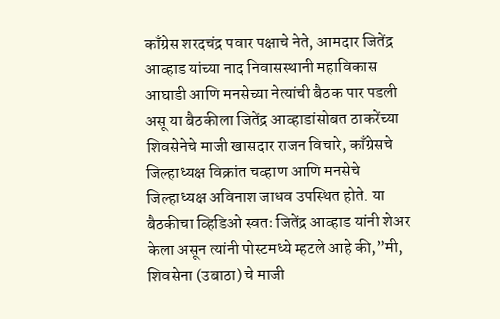काँग्रेस शरदचंद्र पवार पक्षाचे नेते, आमदार जितेंद्र आव्हाड यांच्या नाद निवासस्थानी महाविकास आघाडी आणि मनसेच्या नेत्यांची बैठक पार पडली असू या बैठकीला जितेंद्र आव्हाडांसोबत ठाकरेंच्या शिवसेनेचे माजी खासदार राजन विचारे, काँग्रेसचे जिल्हाध्यक्ष विक्रांत चव्हाण आणि मनसेचे जिल्हाध्यक्ष अविनाश जाधव उपस्थित होते. या बैठकीचा व्हिडिओ स्वतः जितेंद्र आव्हाड यांनी शेअर केला असून त्यांनी पोस्टमध्ये म्हटले आहे की,”मी, शिवसेना (उबाठा) चे माजी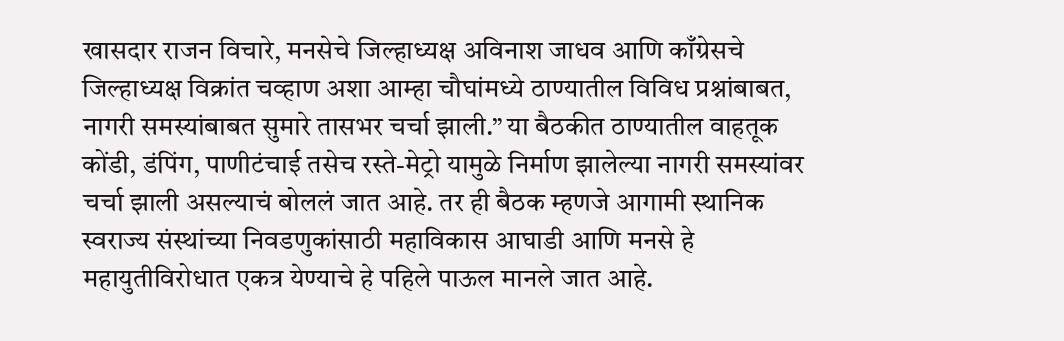खासदार राजन विचारे, मनसेचे जिल्हाध्यक्ष अविनाश जाधव आणि काँग्रेसचे जिल्हाध्यक्ष विक्रांत चव्हाण अशा आम्हा चौघांमध्ये ठाण्यातील विविध प्रश्नांबाबत, नागरी समस्यांबाबत सुमारे तासभर चर्चा झाली.” या बैठकीत ठाण्यातील वाहतूक कोंडी, डंपिंग, पाणीटंचाई तसेच रस्ते-मेट्रो यामुळे निर्माण झालेल्या नागरी समस्यांवर चर्चा झाली असल्याचं बोललं जात आहे. तर ही बैठक म्हणजे आगामी स्थानिक स्वराज्य संस्थांच्या निवडणुकांसाठी महाविकास आघाडी आणि मनसे हे महायुतीविरोधात एकत्र येण्याचे हे पहिले पाऊल मानले जात आहे.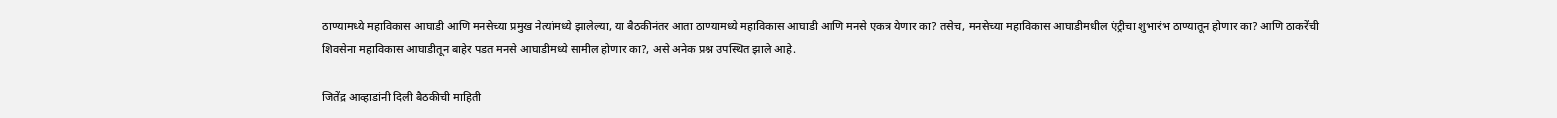ठाण्यामध्ये महाविकास आघाडी आणि मनसेच्या प्रमुख नेत्यांमध्ये झालेल्या, या बैठकीनंतर आता ठाण्यामध्ये महाविकास आघाडी आणि मनसे एकत्र येणार का? तसेच, मनसेच्या महाविकास आघाडीमधील एंट्रीचा शुभारंभ ठाण्यातून होणार का? आणि ठाकरेंची शिवसेना महाविकास आघाडीतून बाहेर पडत मनसे आघाडीमध्ये सामील होणार का?, असे अनेक प्रश्न उपस्थित झाले आहे.

जितेंद्र आव्हाडांनी दिली बैठकीची माहिती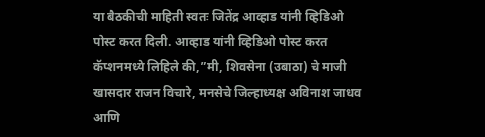या बैठकीची माहिती स्वतः जितेंद्र आव्हाड यांनी व्हिडिओ पोस्ट करत दिली. आव्हाड यांनी व्हिडिओ पोस्ट करत कॅप्शनमध्ये लिहिले की,”मी, शिवसेना (उबाठा) चे माजी खासदार राजन विचारे, मनसेचे जिल्हाध्यक्ष अविनाश जाधव आणि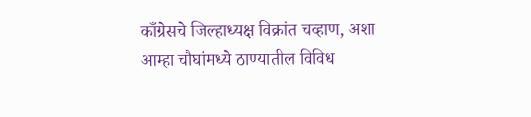काँग्रेसचे जिल्हाध्यक्ष विक्रांत चव्हाण, अशा आम्हा चौघांमध्ये ठाण्यातील विविध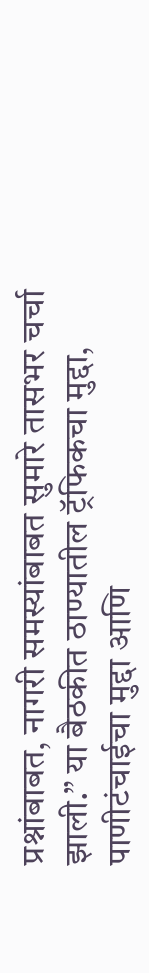प्रश्नांबाबत, नागरी समस्यांबाबत सुमारे तासभर चर्चा झाली.” या बैठकीत ठाण्यातील ट्रॅफिकचा मुद्दा, पाणीटंचाईचा मुद्दा आणि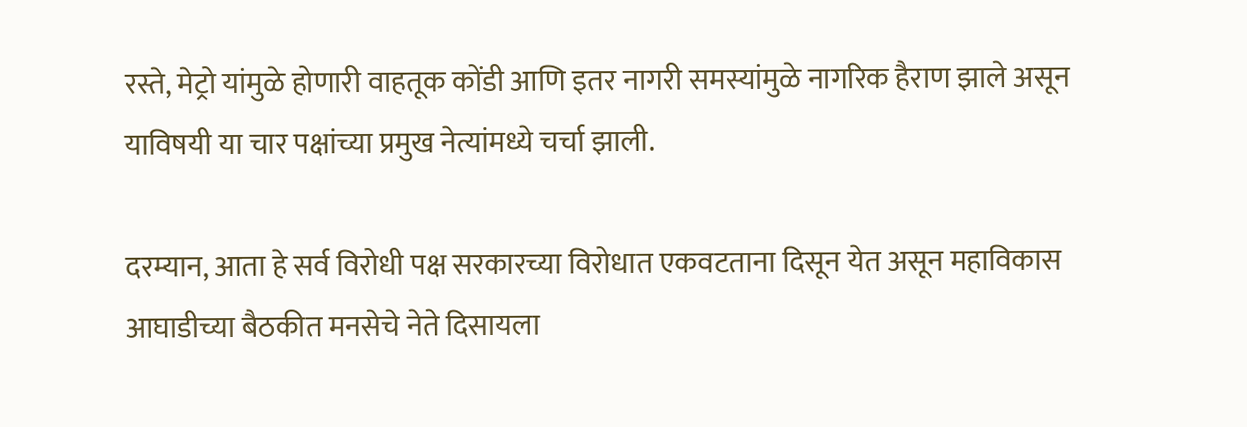रस्ते, मेट्रो यांमुळे होणारी वाहतूक कोंडी आणि इतर नागरी समस्यांमुळे नागरिक हैराण झाले असून याविषयी या चार पक्षांच्या प्रमुख नेत्यांमध्ये चर्चा झाली.

दरम्यान, आता हे सर्व विरोधी पक्ष सरकारच्या विरोधात एकवटताना दिसून येत असून महाविकास आघाडीच्या बैठकीत मनसेचे नेते दिसायला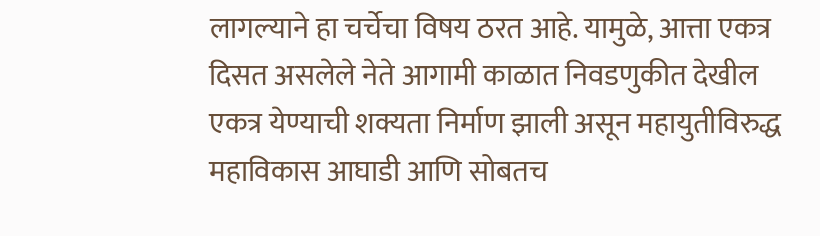लागल्याने हा चर्चेचा विषय ठरत आहे. यामुळे, आत्ता एकत्र दिसत असलेले नेते आगामी काळात निवडणुकीत देखील एकत्र येण्याची शक्यता निर्माण झाली असून महायुतीविरुद्ध महाविकास आघाडी आणि सोबतच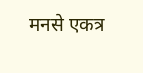मनसे एकत्र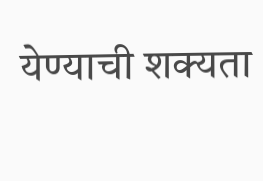येण्याची शक्यता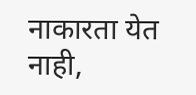नाकारता येत नाही,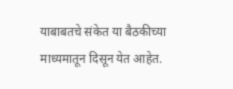याबाबतचे संकेत या बैठकीच्या माध्यमातून दिसून येत आहेत.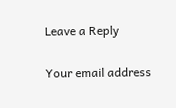Leave a Reply

Your email address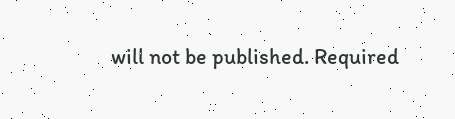will not be published. Required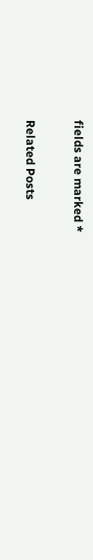fields are marked *

Related Posts